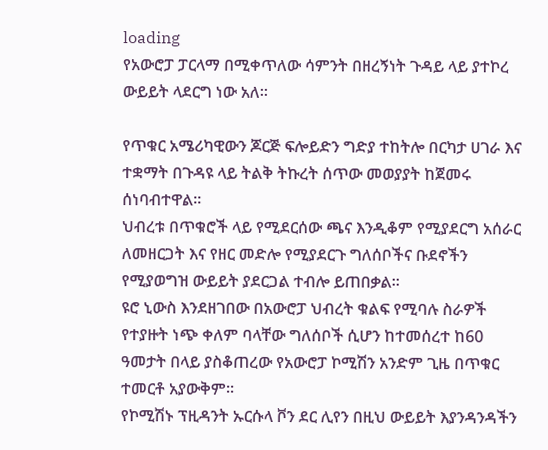loading
የአውሮፓ ፓርላማ በሚቀጥለው ሳምንት በዘረኝነት ጉዳይ ላይ ያተኮረ ውይይት ላደርግ ነው አለ፡፡

የጥቁር አሜሪካዊውን ጆርጅ ፍሎይድን ግድያ ተከትሎ በርካታ ሀገራ እና ተቋማት በጉዳዩ ላይ ትልቅ ትኩረት ሰጥው መወያያት ከጀመሩ ሰነባብተዋል፡፡
ህብረቱ በጥቁሮች ላይ የሚደርሰው ጫና እንዲቆም የሚያደርግ አሰራር ለመዘርጋት እና የዘር መድሎ የሚያደርጉ ግለሰቦችና ቡደኖችን የሚያወግዝ ውይይት ያደርጋል ተብሎ ይጠበቃል፡፡
ዩሮ ኒውስ እንደዘገበው በአውሮፓ ህብረት ቁልፍ የሚባሉ ስራዎች የተያዙት ነጭ ቀለም ባላቸው ግለሰቦች ሲሆን ከተመሰረተ ከ60 ዓመታት በላይ ያስቆጠረው የአውሮፓ ኮሚሽን አንድም ጊዜ በጥቁር ተመርቶ አያውቅም፡፡
የኮሚሽኑ ፕዚዳንት ኡርሱላ ቮን ደር ሊየን በዚህ ውይይት እያንዳንዳችን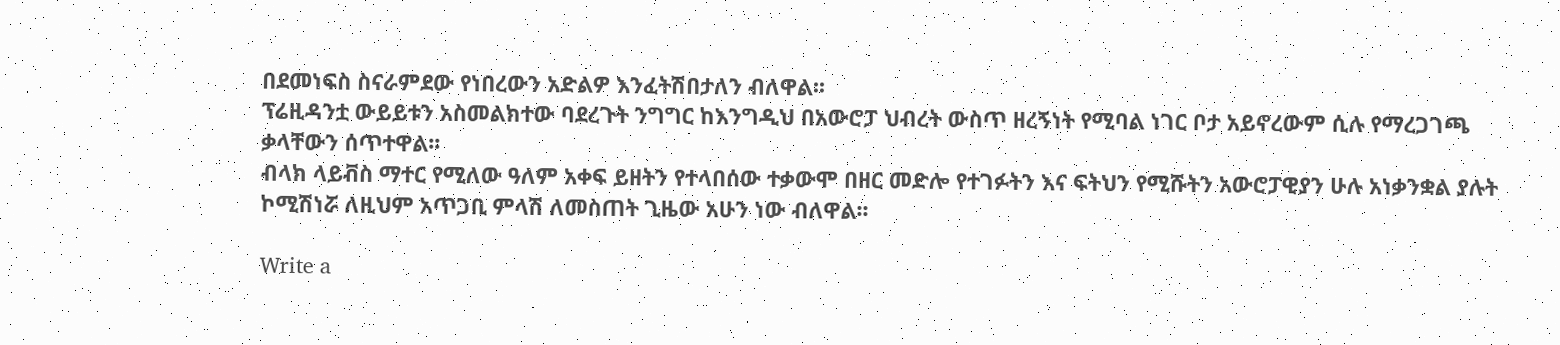በደመነፍስ ስናራምደው የነበረውን አድልዎ እንፈትሽበታለን ብለዋል፡፡
ፕሬዚዳንቷ ውይይቱን አስመልክተው ባደረጉት ንግግር ከእንግዲህ በአውሮፓ ህብረት ውስጥ ዘረኝነት የሚባል ነገር ቦታ አይኖረውም ሲሉ የማረጋገጫ ቃላቸውን ሰጥተዋል፡፡
ብላክ ላይቭስ ማተር የሚለው ዓለም አቀፍ ይዘትን የተላበሰው ተቃውሞ በዘር መድሎ የተገፉትን እና ፍትህን የሚሹትን አውሮፓዊያን ሁሉ አነቃንቋል ያሉት ኮሚሽነሯ ለዚህም አጥጋቢ ምላሽ ለመስጠት ጊዜው አሁን ነው ብለዋል፡፡

Write a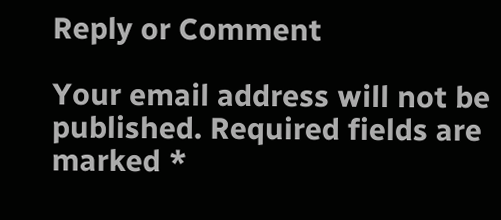Reply or Comment

Your email address will not be published. Required fields are marked *